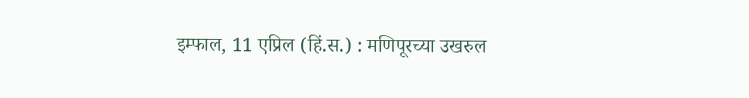इम्फाल, 11 एप्रिल (हिं.स.) : मणिपूरच्या उखरुल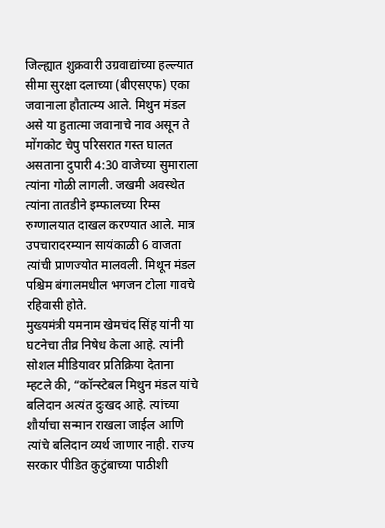जिल्ह्यात शुक्रवारी उग्रवाद्यांच्या हल्ल्यात सीमा सुरक्षा दलाच्या (बीएसएफ) एका जवानाला हौतात्म्य आले. मिथुन मंडल असे या हुतात्मा जवानाचे नाव असून ते मोंगकोट चेपु परिसरात गस्त घालत असताना दुपारी 4:30 वाजेच्या सुमाराला त्यांना गोळी लागली. जखमी अवस्थेत त्यांना तातडीने इम्फालच्या रिम्स रुग्णालयात दाखल करण्यात आले. मात्र उपचारादरम्यान सायंकाळी 6 वाजता त्यांची प्राणज्योत मालवली. मिथून मंडल पश्चिम बंगालमधील भगजन टोला गावचे रहिवासी होते.
मुख्यमंत्री यमनाम खेमचंद सिंह यांनी या घटनेचा तीव्र निषेध केला आहे. त्यांनी सोशल मीडियावर प्रतिक्रिया देताना म्हटले की, “कॉन्स्टेबल मिथुन मंडल यांचे बलिदान अत्यंत दुःखद आहे. त्यांच्या शौर्याचा सन्मान राखला जाईल आणि त्यांचे बलिदान व्यर्थ जाणार नाही. राज्य सरकार पीडित कुटुंबाच्या पाठीशी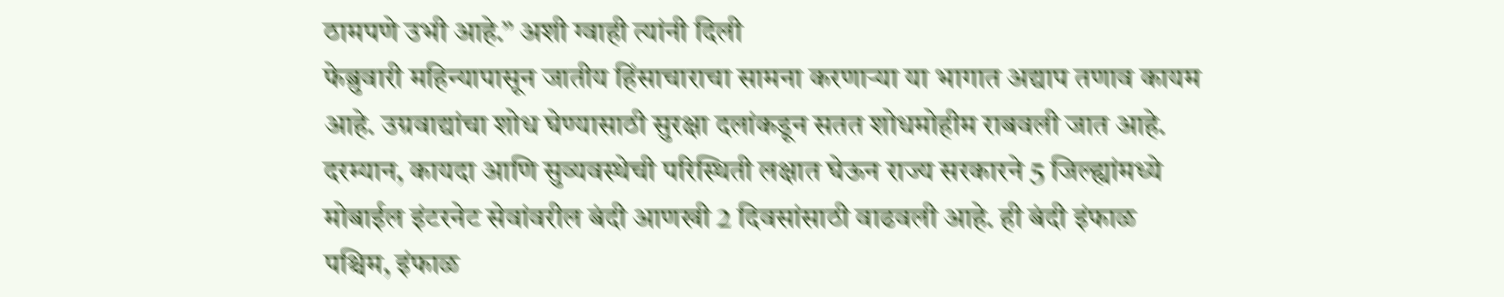ठामपणे उभी आहे.” अशी ग्वाही त्यांनी दिली
फेब्रुवारी महिन्यापासून जातीय हिंसाचाराचा सामना करणाऱ्या या भागात अद्याप तणाव कायम आहे. उग्रवाद्यांचा शोध घेण्यासाठी सुरक्षा दलांकडून सतत शोधमोहीम राबवली जात आहे. दरम्यान, कायदा आणि सुव्यवस्थेची परिस्थिती लक्षात घेऊन राज्य सरकारने 5 जिल्ह्यांमध्ये मोबाईल इंटरनेट सेवांवरील बंदी आणखी 2 दिवसांसाठी वाढवली आहे. ही बंदी इंफाळ पश्चिम, इंफाळ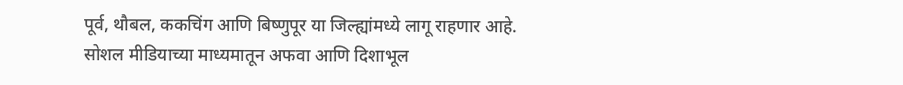पूर्व, थौबल, ककचिंग आणि बिष्णुपूर या जिल्ह्यांमध्ये लागू राहणार आहे.
सोशल मीडियाच्या माध्यमातून अफवा आणि दिशाभूल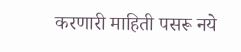करणारी माहिती पसरू नये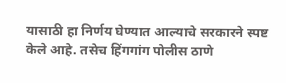यासाठी हा निर्णय घेण्यात आल्याचे सरकारने स्पष्ट केले आहे. तसेच हिंगगांग पोलीस ठाणे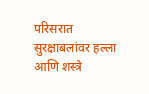परिसरात सुरक्षाबलांवर हल्ला आणि शस्त्रे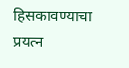हिसकावण्याचा प्रयत्न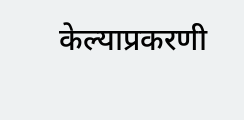केल्याप्रकरणी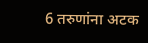6 तरुणांना अटक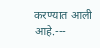करण्यात आली आहे.---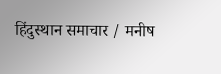हिंदुस्थान समाचार / मनीष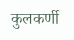कुलकर्णी